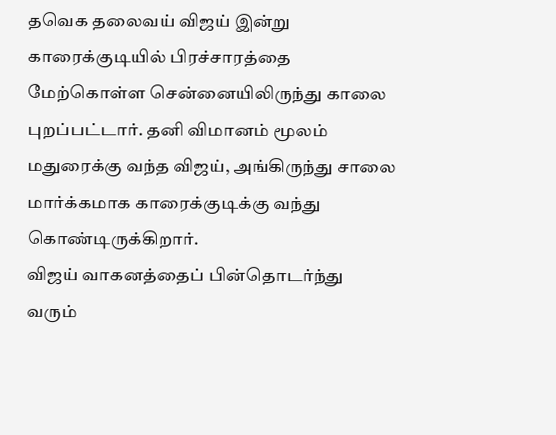தவெக தலைவய் விஜய் இன்று காரைக்குடியில் பிரச்சாரத்தை மேற்கொள்ள சென்னையிலிருந்து காலை புறப்பட்டார். தனி விமானம் மூலம் மதுரைக்கு வந்த விஜய், அங்கிருந்து சாலை மார்க்கமாக காரைக்குடிக்கு வந்து கொண்டிருக்கிறார்.
விஜய் வாகனத்தைப் பின்தொடர்ந்து வரும்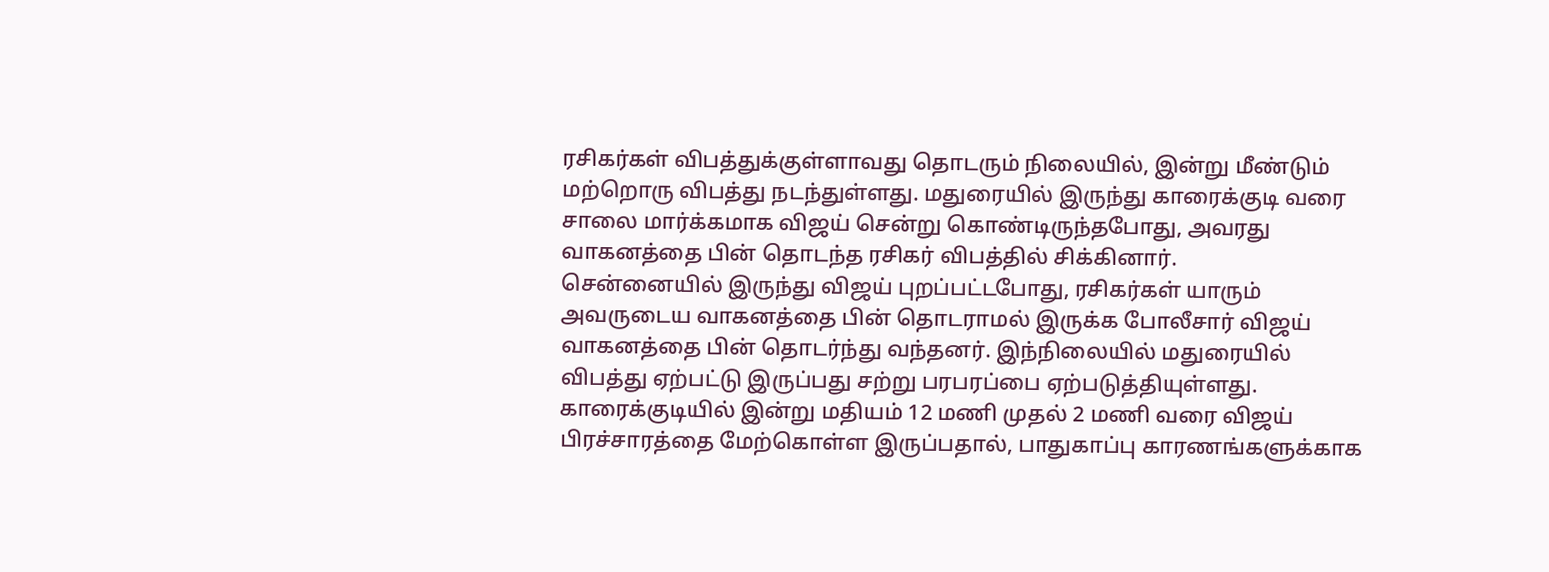ரசிகர்கள் விபத்துக்குள்ளாவது தொடரும் நிலையில், இன்று மீண்டும் மற்றொரு விபத்து நடந்துள்ளது. மதுரையில் இருந்து காரைக்குடி வரை சாலை மார்க்கமாக விஜய் சென்று கொண்டிருந்தபோது, அவரது வாகனத்தை பின் தொடந்த ரசிகர் விபத்தில் சிக்கினார்.
சென்னையில் இருந்து விஜய் புறப்பட்டபோது, ரசிகர்கள் யாரும் அவருடைய வாகனத்தை பின் தொடராமல் இருக்க போலீசார் விஜய் வாகனத்தை பின் தொடர்ந்து வந்தனர். இந்நிலையில் மதுரையில் விபத்து ஏற்பட்டு இருப்பது சற்று பரபரப்பை ஏற்படுத்தியுள்ளது.
காரைக்குடியில் இன்று மதியம் 12 மணி முதல் 2 மணி வரை விஜய் பிரச்சாரத்தை மேற்கொள்ள இருப்பதால், பாதுகாப்பு காரணங்களுக்காக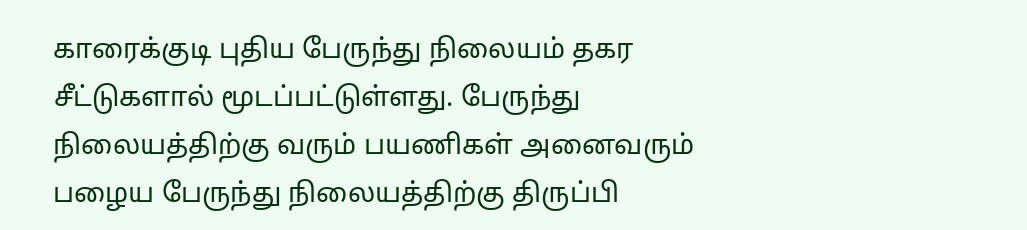காரைக்குடி புதிய பேருந்து நிலையம் தகர சீட்டுகளால் மூடப்பட்டுள்ளது. பேருந்து நிலையத்திற்கு வரும் பயணிகள் அனைவரும் பழைய பேருந்து நிலையத்திற்கு திருப்பி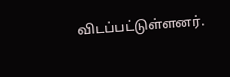விடப்பட்டுள்ளனர்.